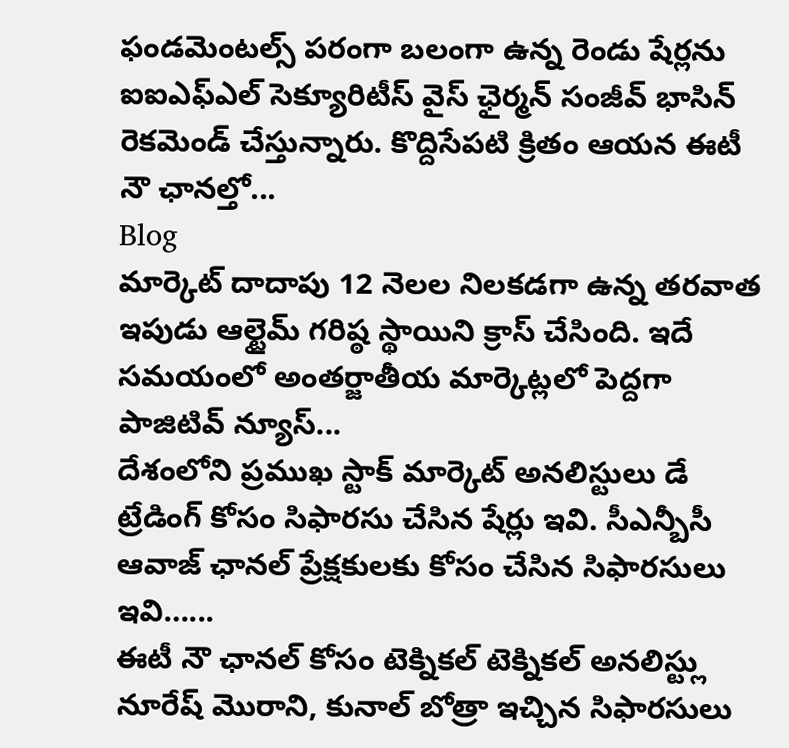ఫండమెంటల్స్ పరంగా బలంగా ఉన్న రెండు షేర్లను ఐఐఎఫ్ఎల్ సెక్యూరిటీస్ వైస్ ఛైర్మన్ సంజీవ్ భాసిన్ రెకమెండ్ చేస్తున్నారు. కొద్దిసేపటి క్రితం ఆయన ఈటీ నౌ ఛానల్తో...
Blog
మార్కెట్ దాదాపు 12 నెలల నిలకడగా ఉన్న తరవాత ఇపుడు ఆల్టైమ్ గరిష్ఠ స్థాయిని క్రాస్ చేసింది. ఇదే సమయంలో అంతర్జాతీయ మార్కెట్లలో పెద్దగా పాజిటివ్ న్యూస్...
దేశంలోని ప్రముఖ స్టాక్ మార్కెట్ అనలిస్టులు డే ట్రేడింగ్ కోసం సిఫారసు చేసిన షేర్లు ఇవి. సీఎన్బీసీ ఆవాజ్ ఛానల్ ప్రేక్షకులకు కోసం చేసిన సిఫారసులు ఇవి…...
ఈటీ నౌ ఛానల్ కోసం టెక్నికల్ టెక్నికల్ అనలిస్ట్లు నూరేష్ మొరాని, కునాల్ బోత్రా ఇచ్చిన సిఫారసులు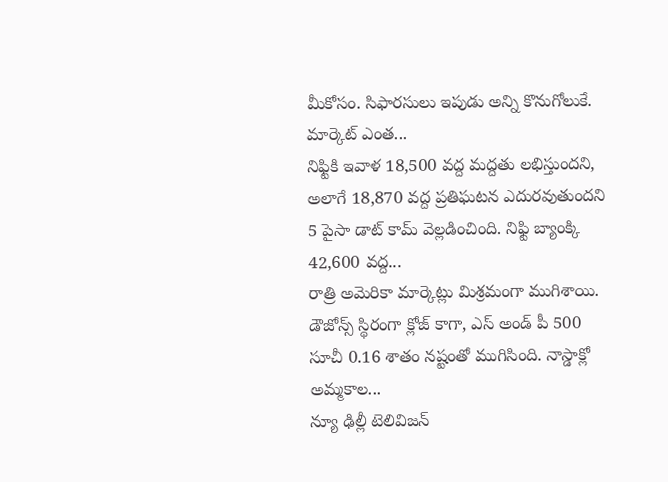మీకోసం. సిఫారసులు ఇపుడు అన్ని కొనుగోలుకే. మార్కెట్ ఎంత...
నిఫ్టికి ఇవాళ 18,500 వద్ద మద్దతు లభిస్తుందని, అలాగే 18,870 వద్ద ప్రతిఘటన ఎదురవుతుందని 5 పైసా డాట్ కామ్ వెల్లడించింది. నిఫ్టి బ్యాంక్కి 42,600 వద్ద...
రాత్రి అమెరికా మార్కెట్లు మిశ్రమంగా ముగిశాయి. డౌజోన్స్ స్థిరంగా క్లోజ్ కాగా, ఎస్ అండ్ పీ 500 సూచీ 0.16 శాతం నష్టంతో ముగిసింది. నాస్డాక్లో అమ్మకాల...
న్యూ ఢిల్లీ టెలివిజన్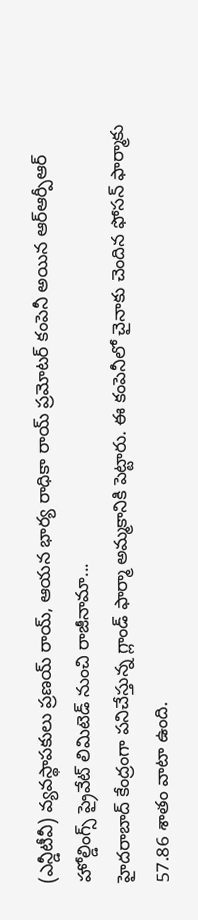(ఎన్డీటీవీ) వ్యవస్థాపకులు ప్రణయ్ రాయ్, ఆయన భార్య రాధికా రాయ్ ప్రమోటర్ కంపెనీ అయిన ఆర్ఆర్పీఆర్ హోల్డింగ్స్ ప్రైవేట్ లిమిటెడ్ నుంచి రాజీనామా...
హైదరాబాద్ కేంద్రంగా పనిచేస్తున్న గ్లాండ్ ఫార్మా అమ్మకానికి పెట్టారు. ఈ కంపెనీలో చైనాకు చెందిన ఫోసన్ ఫార్మాకు 57.86 శాతం వాటా ఉంది.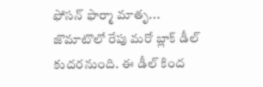ఫోసన్ ఫార్మా మాతృ...
జొమాటొలో రేపు మరో బ్లాక్ డీల్ కుదరనుంది. ఈ డీల్ కింద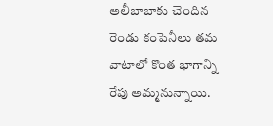అలీబాబాకు చెందిన రెండు కంపెనీలు తమ వాటాలో కొంత భాగాన్ని రేపు అమ్మనున్నాయి.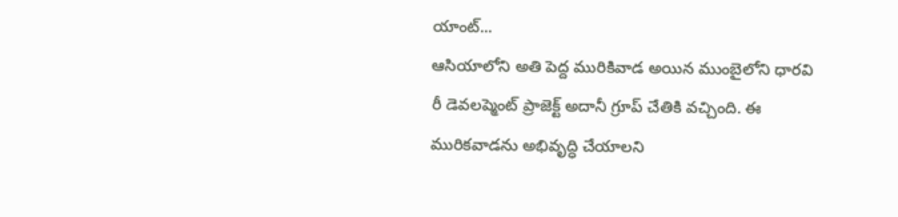యాంట్...
ఆసియాలోని అతి పెద్ద మురికివాడ అయిన ముంబైలోని ధారవి రీ డెవలప్మెంట్ ప్రాజెక్ట్ అదానీ గ్రూప్ చేతికి వచ్చింది. ఈ మురికవాడను అభివృద్ధి చేయాలని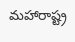మహారాష్ట్ర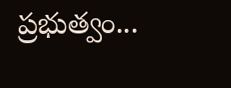ప్రభుత్వం...